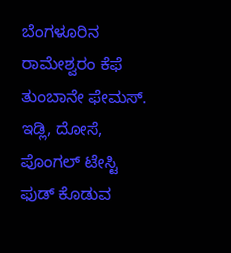ಬೆಂಗಳೂರಿನ ರಾಮೇಶ್ವರಂ ಕೆಫೆ ತುಂಬಾನೇ ಫೇಮಸ್. ಇಡ್ಲಿ, ದೋಸೆ, ಪೊಂಗಲ್ ಟೇಸ್ಟಿ ಫುಡ್ ಕೊಡುವ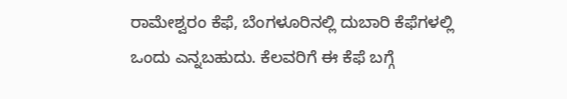ರಾಮೇಶ್ವರಂ ಕೆಫೆ, ಬೆಂಗಳೂರಿನಲ್ಲಿ ದುಬಾರಿ ಕೆಫೆಗಳಲ್ಲಿ ಒಂದು ಎನ್ನಬಹುದು. ಕೆಲವರಿಗೆ ಈ ಕೆಫೆ ಬಗ್ಗೆ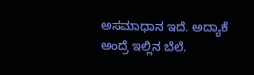ಅಸಮಾಧಾನ ಇದೆ. ಅದ್ಯಾಕೆ ಅಂದ್ರೆ ಇಲ್ಲಿನ ಬೆಲೆ.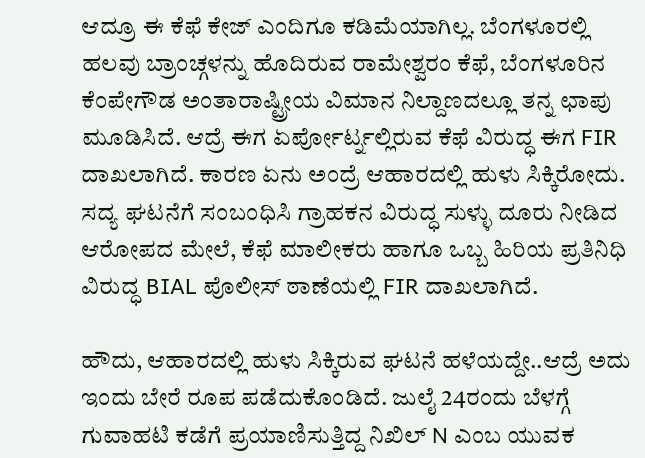ಆದ್ರೂ ಈ ಕೆಫೆ ಕೇಜ್ ಎಂದಿಗೂ ಕಡಿಮೆಯಾಗಿಲ್ಲ. ಬೆಂಗಳೂರಲ್ಲಿ ಹಲವು ಬ್ರಾಂಚ್ಗಳನ್ನು ಹೊದಿರುವ ರಾಮೇಶ್ವರಂ ಕೆಫೆ, ಬೆಂಗಳೂರಿನ ಕೆಂಪೇಗೌಡ ಅಂತಾರಾಷ್ಟ್ರೀಯ ವಿಮಾನ ನಿಲ್ದಾಣದಲ್ಲೂ ತನ್ನ ಛಾಪು ಮೂಡಿಸಿದೆ. ಆದ್ರೆ ಈಗ ಏರ್ಪೋರ್ಟ್ನಲ್ಲಿರುವ ಕೆಫೆ ವಿರುದ್ಧ ಈಗ FIR ದಾಖಲಾಗಿದೆ. ಕಾರಣ ಏನು ಅಂದ್ರೆ ಆಹಾರದಲ್ಲಿ ಹುಳು ಸಿಕ್ಕಿರೋದು. ಸದ್ಯ ಘಟನೆಗೆ ಸಂಬಂಧಿಸಿ ಗ್ರಾಹಕನ ವಿರುದ್ಧ ಸುಳ್ಳು ದೂರು ನೀಡಿದ ಆರೋಪದ ಮೇಲೆ, ಕೆಫೆ ಮಾಲೀಕರು ಹಾಗೂ ಒಬ್ಬ ಹಿರಿಯ ಪ್ರತಿನಿಧಿ ವಿರುದ್ಧ BIAL ಪೊಲೀಸ್ ಠಾಣೆಯಲ್ಲಿ FIR ದಾಖಲಾಗಿದೆ.

ಹೌದು, ಆಹಾರದಲ್ಲಿ ಹುಳು ಸಿಕ್ಕಿರುವ ಘಟನೆ ಹಳೆಯದ್ದೇ..ಆದ್ರೆ ಅದು ಇಂದು ಬೇರೆ ರೂಪ ಪಡೆದುಕೊಂಡಿದೆ. ಜುಲೈ 24ರಂದು ಬೆಳಗ್ಗೆ ಗುವಾಹಟಿ ಕಡೆಗೆ ಪ್ರಯಾಣಿಸುತ್ತಿದ್ದ ನಿಖಿಲ್ N ಎಂಬ ಯುವಕ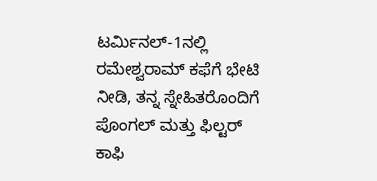ಟರ್ಮಿನಲ್-1ನಲ್ಲಿ ರಮೇಶ್ವರಾಮ್ ಕಫೆಗೆ ಭೇಟಿ ನೀಡಿ, ತನ್ನ ಸ್ನೇಹಿತರೊಂದಿಗೆ ಪೊಂಗಲ್ ಮತ್ತು ಫಿಲ್ಟರ್ ಕಾಫಿ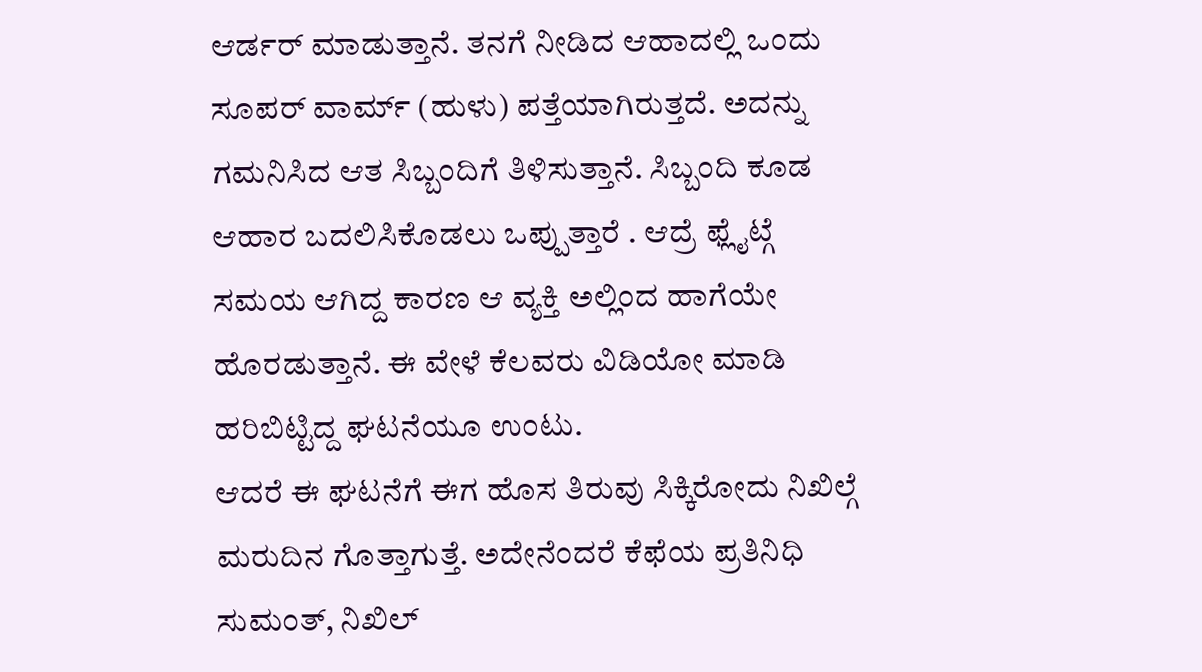ಆರ್ಡರ್ ಮಾಡುತ್ತಾನೆ. ತನಗೆ ನೀಡಿದ ಆಹಾದಲ್ಲಿ ಒಂದು ಸೂಪರ್ ವಾರ್ಮ್ (ಹುಳು) ಪತ್ತೆಯಾಗಿರುತ್ತದೆ. ಅದನ್ನು ಗಮನಿಸಿದ ಆತ ಸಿಬ್ಬಂದಿಗೆ ತಿಳಿಸುತ್ತಾನೆ. ಸಿಬ್ಬಂದಿ ಕೂಡ ಆಹಾರ ಬದಲಿಸಿಕೊಡಲು ಒಪ್ಪುತ್ತಾರೆ . ಆದ್ರೆ ಫ್ಲೈಟ್ಗೆ ಸಮಯ ಆಗಿದ್ದ ಕಾರಣ ಆ ವ್ಯಕ್ತಿ ಅಲ್ಲಿಂದ ಹಾಗೆಯೇ ಹೊರಡುತ್ತಾನೆ. ಈ ವೇಳೆ ಕೆಲವರು ವಿಡಿಯೋ ಮಾಡಿ ಹರಿಬಿಟ್ಟಿದ್ದ ಘಟನೆಯೂ ಉಂಟು.
ಆದರೆ ಈ ಘಟನೆಗೆ ಈಗ ಹೊಸ ತಿರುವು ಸಿಕ್ಕಿರೋದು ನಿಖಿಲ್ಗೆ ಮರುದಿನ ಗೊತ್ತಾಗುತ್ತೆ. ಅದೇನೆಂದರೆ ಕೆಫೆಯ ಪ್ರತಿನಿಧಿ ಸುಮಂತ್, ನಿಖಿಲ್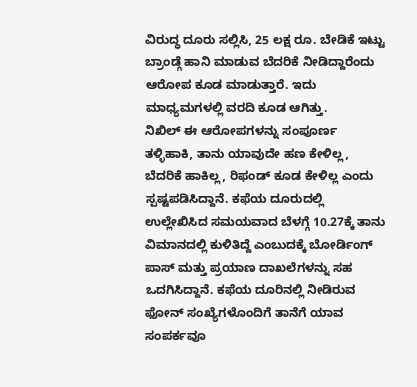ವಿರುದ್ಧ ದೂರು ಸಲ್ಲಿಸಿ, 25 ಲಕ್ಷ ರೂ. ಬೇಡಿಕೆ ಇಟ್ಟು ಬ್ರಾಂಡ್ಗೆ ಹಾನಿ ಮಾಡುವ ಬೆದರಿಕೆ ನೀಡಿದ್ದಾರೆಂದು ಆರೋಪ ಕೂಡ ಮಾಡುತ್ತಾರೆ. ಇದು ಮಾಧ್ಯಮಗಳಲ್ಲಿ ವರದಿ ಕೂಡ ಆಗಿತ್ತು.
ನಿಖಿಲ್ ಈ ಆರೋಪಗಳನ್ನು ಸಂಪೂರ್ಣ ತಳ್ಳಿಹಾಕಿ, ತಾನು ಯಾವುದೇ ಹಣ ಕೇಳಿಲ್ಲ, ಬೆದರಿಕೆ ಹಾಕಿಲ್ಲ, ರಿಫಂಡ್ ಕೂಡ ಕೇಳಿಲ್ಲ ಎಂದು ಸ್ಪಷ್ಟಪಡಿಸಿದ್ದಾನೆ. ಕಫೆಯ ದೂರುದಲ್ಲಿ ಉಲ್ಲೇಖಿಸಿದ ಸಮಯವಾದ ಬೆಳಗ್ಗೆ 10.27ಕ್ಕೆ ತಾನು ವಿಮಾನದಲ್ಲಿ ಕುಳಿತಿದ್ದೆ ಎಂಬುದಕ್ಕೆ ಬೋರ್ಡಿಂಗ್ ಪಾಸ್ ಮತ್ತು ಪ್ರಯಾಣ ದಾಖಲೆಗಳನ್ನು ಸಹ ಒದಗಿಸಿದ್ದಾನೆ. ಕಫೆಯ ದೂರಿನಲ್ಲಿ ನೀಡಿರುವ ಫೋನ್ ಸಂಖ್ಯೆಗಳೊಂದಿಗೆ ತಾನೆಗೆ ಯಾವ ಸಂಪರ್ಕವೂ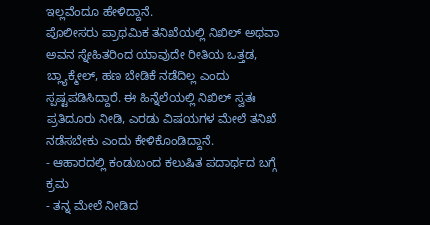ಇಲ್ಲವೆಂದೂ ಹೇಳಿದ್ದಾನೆ.
ಪೊಲೀಸರು ಪ್ರಾಥಮಿಕ ತನಿಖೆಯಲ್ಲಿ ನಿಖಿಲ್ ಅಥವಾ ಅವನ ಸ್ನೇಹಿತರಿಂದ ಯಾವುದೇ ರೀತಿಯ ಒತ್ತಡ, ಬ್ಲ್ಯಾಕ್ಮೇಲ್, ಹಣ ಬೇಡಿಕೆ ನಡೆದಿಲ್ಲ ಎಂದು ಸ್ಪಷ್ಟಪಡಿಸಿದ್ದಾರೆ. ಈ ಹಿನ್ನೆಲೆಯಲ್ಲಿ ನಿಖಿಲ್ ಸ್ವತಃ ಪ್ರತಿದೂರು ನೀಡಿ, ಎರಡು ವಿಷಯಗಳ ಮೇಲೆ ತನಿಖೆ ನಡೆಸಬೇಕು ಎಂದು ಕೇಳಿಕೊಂಡಿದ್ದಾನೆ.
- ಆಹಾರದಲ್ಲಿ ಕಂಡುಬಂದ ಕಲುಷಿತ ಪದಾರ್ಥದ ಬಗ್ಗೆ ಕ್ರಮ
- ತನ್ನ ಮೇಲೆ ನೀಡಿದ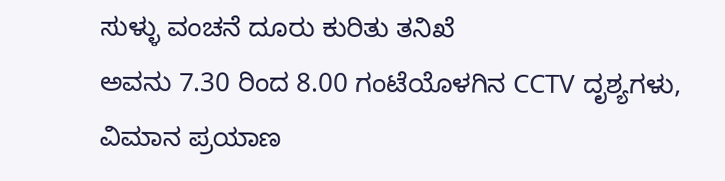ಸುಳ್ಳು ವಂಚನೆ ದೂರು ಕುರಿತು ತನಿಖೆ
ಅವನು 7.30 ರಿಂದ 8.00 ಗಂಟೆಯೊಳಗಿನ CCTV ದೃಶ್ಯಗಳು, ವಿಮಾನ ಪ್ರಯಾಣ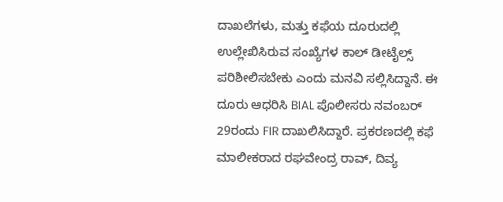ದಾಖಲೆಗಳು, ಮತ್ತು ಕಫೆಯ ದೂರುದಲ್ಲಿ ಉಲ್ಲೇಖಿಸಿರುವ ಸಂಖ್ಯೆಗಳ ಕಾಲ್ ಡೀಟೈಲ್ಸ್ ಪರಿಶೀಲಿಸಬೇಕು ಎಂದು ಮನವಿ ಸಲ್ಲಿಸಿದ್ದಾನೆ. ಈ ದೂರು ಆಧರಿಸಿ BIAL ಪೊಲೀಸರು ನವಂಬರ್ 29ರಂದು FIR ದಾಖಲಿಸಿದ್ದಾರೆ. ಪ್ರಕರಣದಲ್ಲಿ ಕಫೆ ಮಾಲೀಕರಾದ ರಘವೇಂದ್ರ ರಾವ್, ದಿವ್ಯ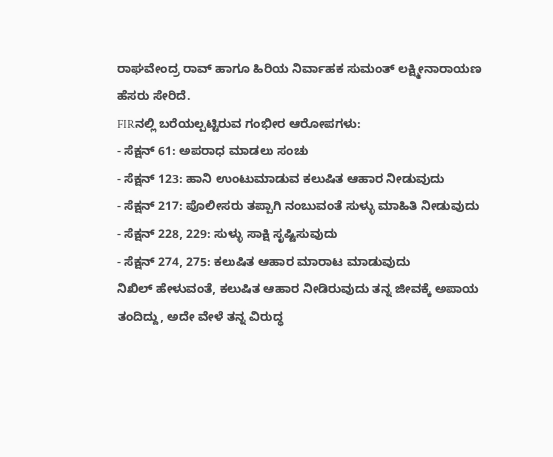ರಾಘವೇಂದ್ರ ರಾವ್ ಹಾಗೂ ಹಿರಿಯ ನಿರ್ವಾಹಕ ಸುಮಂತ್ ಲಕ್ಷ್ಮೀನಾರಾಯಣ ಹೆಸರು ಸೇರಿದೆ.
FIRನಲ್ಲಿ ಬರೆಯಲ್ಪಟ್ಟಿರುವ ಗಂಭೀರ ಆರೋಪಗಳು:
- ಸೆಕ್ಷನ್ 61: ಅಪರಾಧ ಮಾಡಲು ಸಂಚು
- ಸೆಕ್ಷನ್ 123: ಹಾನಿ ಉಂಟುಮಾಡುವ ಕಲುಷಿತ ಆಹಾರ ನೀಡುವುದು
- ಸೆಕ್ಷನ್ 217: ಪೊಲೀಸರು ತಪ್ಪಾಗಿ ನಂಬುವಂತೆ ಸುಳ್ಳು ಮಾಹಿತಿ ನೀಡುವುದು
- ಸೆಕ್ಷನ್ 228, 229: ಸುಳ್ಳು ಸಾಕ್ಷಿ ಸೃಷ್ಟಿಸುವುದು
- ಸೆಕ್ಷನ್ 274, 275: ಕಲುಷಿತ ಆಹಾರ ಮಾರಾಟ ಮಾಡುವುದು
ನಿಖಿಲ್ ಹೇಳುವಂತೆ, ಕಲುಷಿತ ಆಹಾರ ನೀಡಿರುವುದು ತನ್ನ ಜೀವಕ್ಕೆ ಅಪಾಯ ತಂದಿದ್ದು, ಅದೇ ವೇಳೆ ತನ್ನ ವಿರುದ್ಧ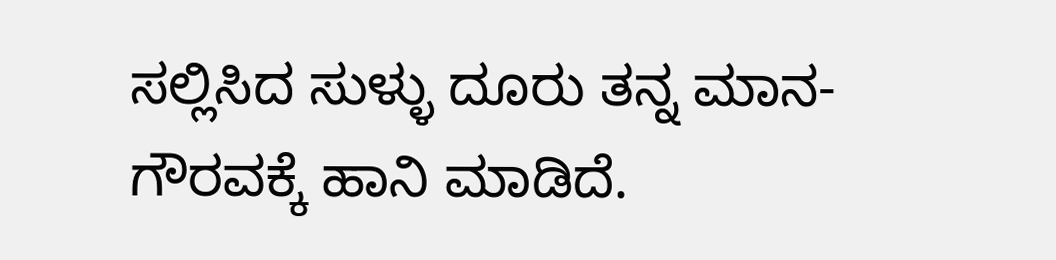ಸಲ್ಲಿಸಿದ ಸುಳ್ಳು ದೂರು ತನ್ನ ಮಾನ-ಗೌರವಕ್ಕೆ ಹಾನಿ ಮಾಡಿದೆ.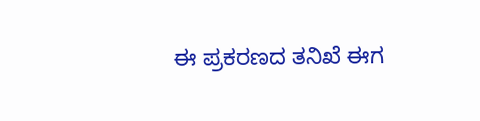ಈ ಪ್ರಕರಣದ ತನಿಖೆ ಈಗ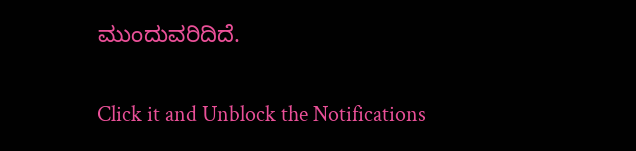ಮುಂದುವರಿದಿದೆ.


Click it and Unblock the Notifications